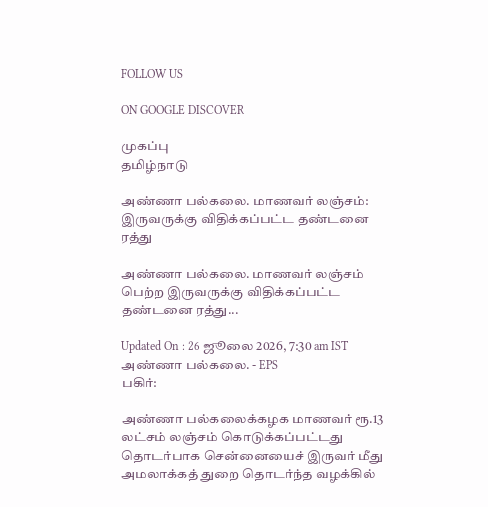FOLLOW US

ON GOOGLE DISCOVER

முகப்பு
தமிழ்நாடு

அண்ணா பல்கலை. மாணவர் லஞ்சம்: இருவருக்கு விதிக்கப்பட்ட தண்டனை ரத்து

அண்ணா பல்கலை. மாணவர் லஞ்சம் பெற்ற இருவருக்கு விதிக்கப்பட்ட தண்டனை ரத்து...

Updated On : 26 ஜூலை 2026, 7:30 am IST
அண்ணா பல்கலை. - EPS
பகிர்:

அண்ணா பல்கலைக்கழக மாணவர் ரூ.13 லட்சம் லஞ்சம் கொடுக்கப்பட்டது தொடர்பாக சென்னையைச் இருவர் மீது அமலாக்கத் துறை தொடர்ந்த வழக்கில்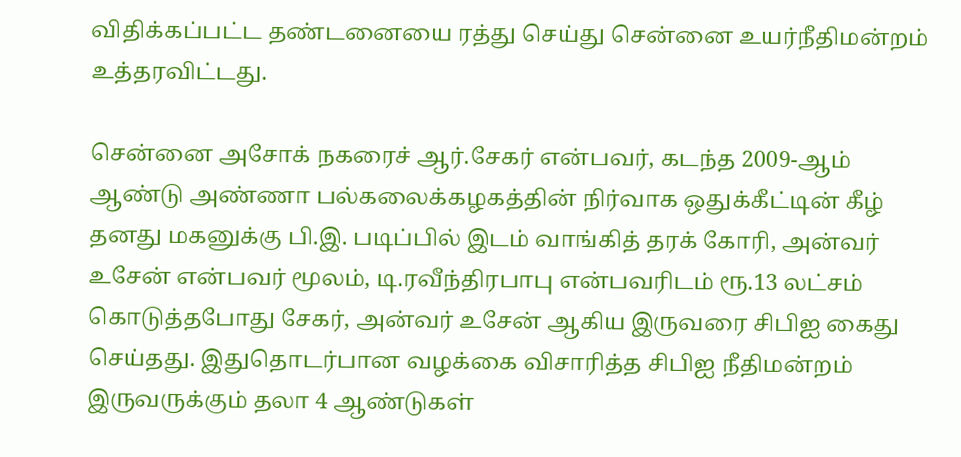விதிக்கப்பட்ட தண்டனையை ரத்து செய்து சென்னை உயர்நீதிமன்றம் உத்தரவிட்டது.

சென்னை அசோக் நகரைச் ஆர்.சேகர் என்பவர், கடந்த 2009-ஆம் ஆண்டு அண்ணா பல்கலைக்கழகத்தின் நிர்வாக ஒதுக்கீட்டின் கீழ் தனது மகனுக்கு பி.இ. படிப்பில் இடம் வாங்கித் தரக் கோரி, அன்வர் உசேன் என்பவர் மூலம், டி.ரவீந்திரபாபு என்பவரிடம் ரூ.13 லட்சம் கொடுத்தபோது சேகர், அன்வர் உசேன் ஆகிய இருவரை சிபிஐ கைது செய்தது. இதுதொடர்பான வழக்கை விசாரித்த சிபிஐ நீதிமன்றம் இருவருக்கும் தலா 4 ஆண்டுகள்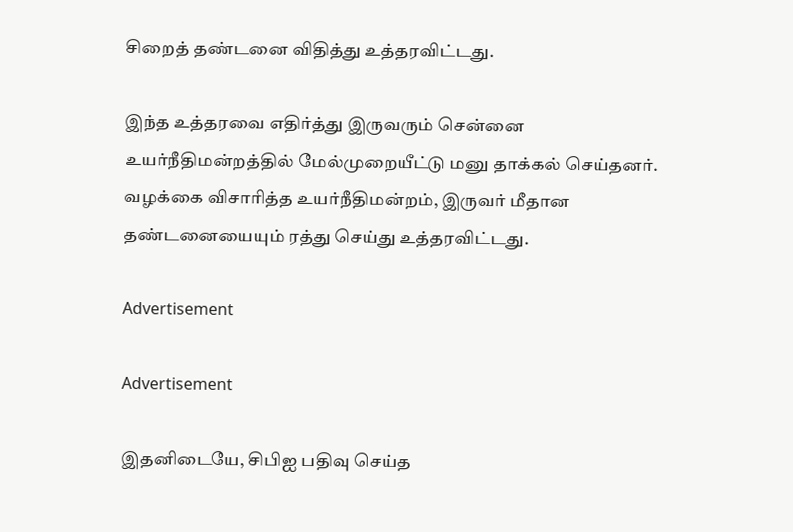சிறைத் தண்டனை விதித்து உத்தரவிட்டது.

இந்த உத்தரவை எதிர்த்து இருவரும் சென்னை உயர்நீதிமன்றத்தில் மேல்முறையீட்டு மனு தாக்கல் செய்தனர். வழக்கை விசாரித்த உயர்நீதிமன்றம், இருவர் மீதான தண்டனையையும் ரத்து செய்து உத்தரவிட்டது.

Advertisement

Advertisement

இதனிடையே, சிபிஐ பதிவு செய்த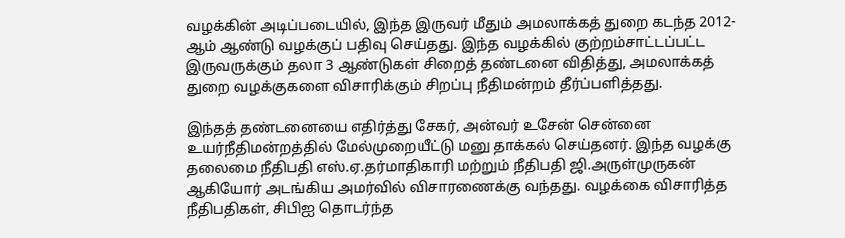வழக்கின் அடிப்படையில், இந்த இருவர் மீதும் அமலாக்கத் துறை கடந்த 2012- ஆம் ஆண்டு வழக்குப் பதிவு செய்தது. இந்த வழக்கில் குற்றம்சாட்டப்பட்ட இருவருக்கும் தலா 3 ஆண்டுகள் சிறைத் தண்டனை விதித்து, அமலாக்கத் துறை வழக்குகளை விசாரிக்கும் சிறப்பு நீதிமன்றம் தீர்ப்பளித்தது.

இந்தத் தண்டனையை எதிர்த்து சேகர், அன்வர் உசேன் சென்னை உயர்நீதிமன்றத்தில் மேல்முறையீட்டு மனு தாக்கல் செய்தனர். இந்த வழக்கு தலைமை நீதிபதி எஸ்.ஏ.தர்மாதிகாரி மற்றும் நீதிபதி ஜி.அருள்முருகன் ஆகியோர் அடங்கிய அமர்வில் விசாரணைக்கு வந்தது. வழக்கை விசாரித்த நீதிபதிகள், சிபிஐ தொடர்ந்த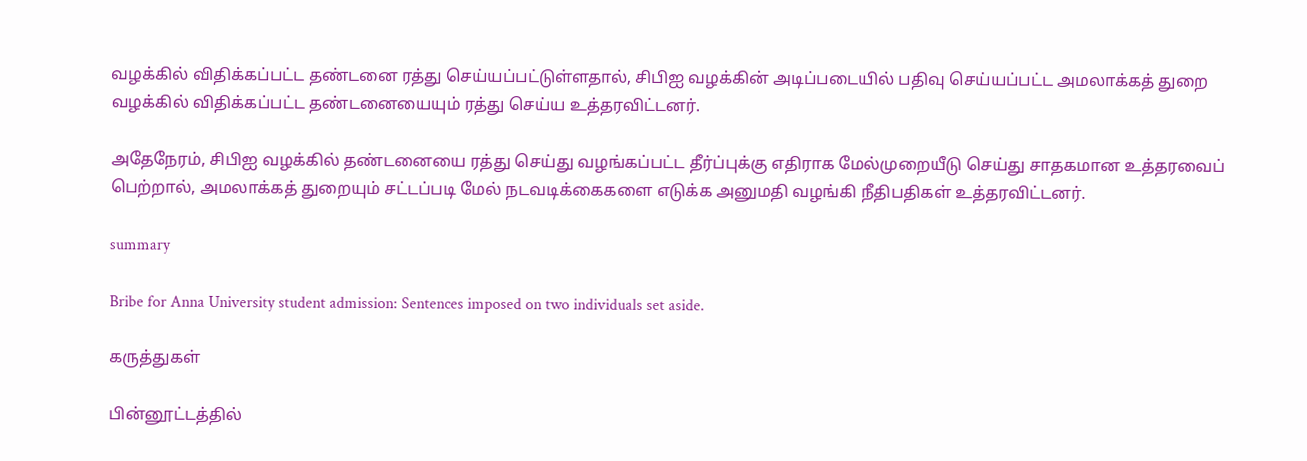வழக்கில் விதிக்கப்பட்ட தண்டனை ரத்து செய்யப்பட்டுள்ளதால், சிபிஐ வழக்கின் அடிப்படையில் பதிவு செய்யப்பட்ட அமலாக்கத் துறை வழக்கில் விதிக்கப்பட்ட தண்டனையையும் ரத்து செய்ய உத்தரவிட்டனர்.

அதேநேரம், சிபிஐ வழக்கில் தண்டனையை ரத்து செய்து வழங்கப்பட்ட தீர்ப்புக்கு எதிராக மேல்முறையீடு செய்து சாதகமான உத்தரவைப் பெற்றால், அமலாக்கத் துறையும் சட்டப்படி மேல் நடவடிக்கைகளை எடுக்க அனுமதி வழங்கி நீதிபதிகள் உத்தரவிட்டனர்.

summary

Bribe for Anna University student admission: Sentences imposed on two individuals set aside.

கருத்துகள்

பின்னூட்டத்தில்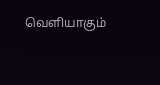வெளியாகும்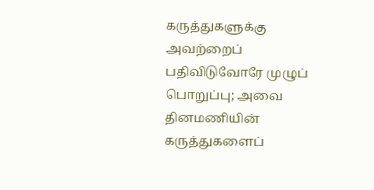கருத்துகளுக்கு அவற்றைப் பதிவிடுவோரே முழுப் பொறுப்பு; அவை தினமணியின் கருத்துகளைப்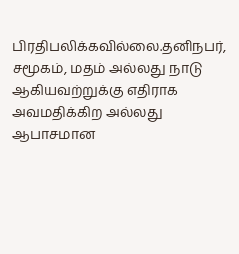பிரதிபலிக்கவில்லை.தனிநபர், சமூகம், மதம் அல்லது நாடு ஆகியவற்றுக்கு எதிராக அவமதிக்கிற அல்லது ஆபாசமான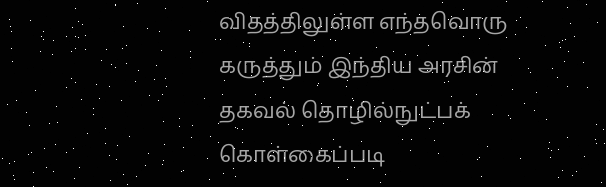விதத்திலுள்ள எந்தவொரு கருத்தும் இந்திய அரசின் தகவல் தொழில்நுட்பக் கொள்கைப்படி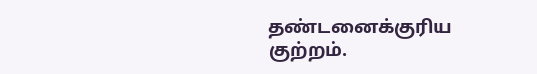தண்டனைக்குரிய குற்றம்.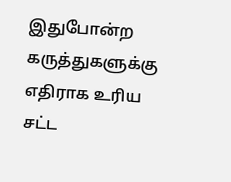இதுபோன்ற கருத்துகளுக்கு எதிராக உரிய சட்ட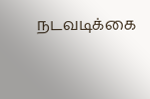நடவடிக்கை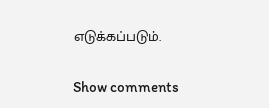எடுக்கப்படும்.

Show comments